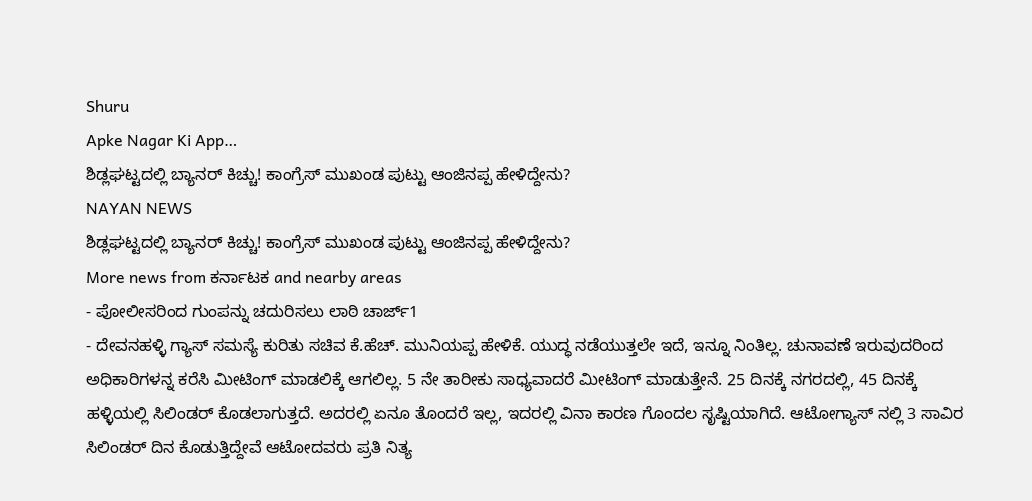Shuru
Apke Nagar Ki App…
ಶಿಡ್ಲಘಟ್ಟದಲ್ಲಿ ಬ್ಯಾನರ್ ಕಿಚ್ಚು! ಕಾಂಗ್ರೆಸ್ ಮುಖಂಡ ಪುಟ್ಟು ಆಂಜಿನಪ್ಪ ಹೇಳಿದ್ದೇನು?
NAYAN NEWS
ಶಿಡ್ಲಘಟ್ಟದಲ್ಲಿ ಬ್ಯಾನರ್ ಕಿಚ್ಚು! ಕಾಂಗ್ರೆಸ್ ಮುಖಂಡ ಪುಟ್ಟು ಆಂಜಿನಪ್ಪ ಹೇಳಿದ್ದೇನು?
More news from ಕರ್ನಾಟಕ and nearby areas
- ಪೋಲೀಸರಿಂದ ಗುಂಪನ್ನು ಚದುರಿಸಲು ಲಾಠಿ ಚಾರ್ಜ್1
- ದೇವನಹಳ್ಳಿ ಗ್ಯಾಸ್ ಸಮಸ್ಯೆ ಕುರಿತು ಸಚಿವ ಕೆ.ಹೆಚ್. ಮುನಿಯಪ್ಪ ಹೇಳಿಕೆ. ಯುದ್ಧ ನಡೆಯುತ್ತಲೇ ಇದೆ, ಇನ್ನೂ ನಿಂತಿಲ್ಲ. ಚುನಾವಣೆ ಇರುವುದರಿಂದ ಅಧಿಕಾರಿಗಳನ್ನ ಕರೆಸಿ ಮೀಟಿಂಗ್ ಮಾಡಲಿಕ್ಕೆ ಆಗಲಿಲ್ಲ. 5 ನೇ ತಾರೀಕು ಸಾಧ್ಯವಾದರೆ ಮೀಟಿಂಗ್ ಮಾಡುತ್ತೇನೆ. 25 ದಿನಕ್ಕೆ ನಗರದಲ್ಲಿ, 45 ದಿನಕ್ಕೆ ಹಳ್ಳಿಯಲ್ಲಿ ಸಿಲಿಂಡರ್ ಕೊಡಲಾಗುತ್ತದೆ. ಅದರಲ್ಲಿ ಏನೂ ತೊಂದರೆ ಇಲ್ಲ, ಇದರಲ್ಲಿ ವಿನಾ ಕಾರಣ ಗೊಂದಲ ಸೃಷ್ಟಿಯಾಗಿದೆ. ಆಟೋಗ್ಯಾಸ್ ನಲ್ಲಿ 3 ಸಾವಿರ ಸಿಲಿಂಡರ್ ದಿನ ಕೊಡುತ್ತಿದ್ದೇವೆ ಆಟೋದವರು ಪ್ರತಿ ನಿತ್ಯ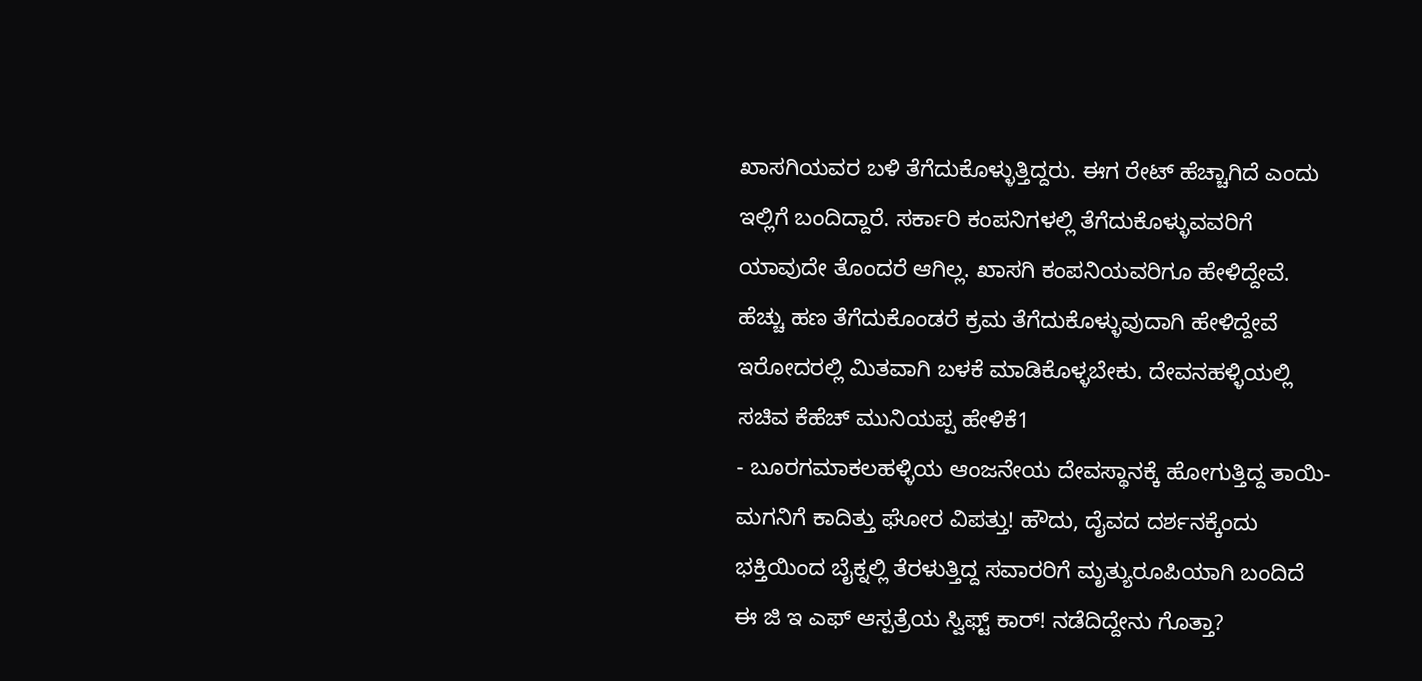ಖಾಸಗಿಯವರ ಬಳಿ ತೆಗೆದುಕೊಳ್ಳುತ್ತಿದ್ದರು. ಈಗ ರೇಟ್ ಹೆಚ್ಚಾಗಿದೆ ಎಂದು ಇಲ್ಲಿಗೆ ಬಂದಿದ್ದಾರೆ. ಸರ್ಕಾರಿ ಕಂಪನಿಗಳಲ್ಲಿ ತೆಗೆದುಕೊಳ್ಳುವವರಿಗೆ ಯಾವುದೇ ತೊಂದರೆ ಆಗಿಲ್ಲ. ಖಾಸಗಿ ಕಂಪನಿಯವರಿಗೂ ಹೇಳಿದ್ದೇವೆ. ಹೆಚ್ಚು ಹಣ ತೆಗೆದುಕೊಂಡರೆ ಕ್ರಮ ತೆಗೆದುಕೊಳ್ಳುವುದಾಗಿ ಹೇಳಿದ್ದೇವೆ ಇರೋದರಲ್ಲಿ ಮಿತವಾಗಿ ಬಳಕೆ ಮಾಡಿಕೊಳ್ಳಬೇಕು. ದೇವನಹಳ್ಳಿಯಲ್ಲಿ ಸಚಿವ ಕೆಹೆಚ್ ಮುನಿಯಪ್ಪ ಹೇಳಿಕೆ1
- ಬೂರಗಮಾಕಲಹಳ್ಳಿಯ ಆಂಜನೇಯ ದೇವಸ್ಥಾನಕ್ಕೆ ಹೋಗುತ್ತಿದ್ದ ತಾಯಿ-ಮಗನಿಗೆ ಕಾದಿತ್ತು ಘೋರ ವಿಪತ್ತು! ಹೌದು, ದೈವದ ದರ್ಶನಕ್ಕೆಂದು ಭಕ್ತಿಯಿಂದ ಬೈಕ್ನಲ್ಲಿ ತೆರಳುತ್ತಿದ್ದ ಸವಾರರಿಗೆ ಮೃತ್ಯುರೂಪಿಯಾಗಿ ಬಂದಿದೆ ಈ ಜಿ ಇ ಎಫ್ ಆಸ್ಪತ್ರೆಯ ಸ್ವಿಫ್ಟ್ ಕಾರ್! ನಡೆದಿದ್ದೇನು ಗೊತ್ತಾ?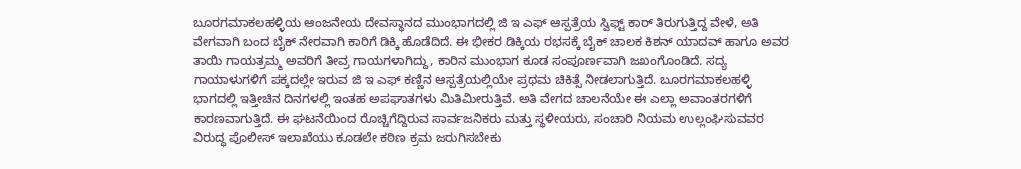ಬೂರಗಮಾಕಲಹಳ್ಳಿಯ ಆಂಜನೇಯ ದೇವಸ್ಥಾನದ ಮುಂಭಾಗದಲ್ಲಿ ಜಿ ಇ ಎಫ್ ಆಸ್ಪತ್ರೆಯ ಸ್ವಿಫ್ಟ್ ಕಾರ್ ತಿರುಗುತ್ತಿದ್ದ ವೇಳೆ, ಅತಿ ವೇಗವಾಗಿ ಬಂದ ಬೈಕ್ ನೇರವಾಗಿ ಕಾರಿಗೆ ಡಿಕ್ಕಿ ಹೊಡೆದಿದೆ. ಈ ಭೀಕರ ಡಿಕ್ಕಿಯ ರಭಸಕ್ಕೆ ಬೈಕ್ ಚಾಲಕ ಕಿಶನ್ ಯಾದವ್ ಹಾಗೂ ಅವರ ತಾಯಿ ಗಾಯತ್ರಮ್ಮ ಅವರಿಗೆ ತೀವ್ರ ಗಾಯಗಳಾಗಿದ್ದು, ಕಾರಿನ ಮುಂಭಾಗ ಕೂಡ ಸಂಪೂರ್ಣವಾಗಿ ಜಖಂಗೊಂಡಿದೆ. ಸದ್ಯ ಗಾಯಾಳುಗಳಿಗೆ ಪಕ್ಕದಲ್ಲೇ ಇರುವ ಜಿ ಇ ಎಫ್ ಕಣ್ಣಿನ ಆಸ್ಪತ್ರೆಯಲ್ಲಿಯೇ ಪ್ರಥಮ ಚಿಕಿತ್ಸೆ ನೀಡಲಾಗುತ್ತಿದೆ. ಬೂರಗಮಾಕಲಹಳ್ಳಿ ಭಾಗದಲ್ಲಿ ಇತ್ತೀಚಿನ ದಿನಗಳಲ್ಲಿ ಇಂತಹ ಅಪಘಾತಗಳು ಮಿತಿಮೀರುತ್ತಿವೆ. ಅತಿ ವೇಗದ ಚಾಲನೆಯೇ ಈ ಎಲ್ಲಾ ಅವಾಂತರಗಳಿಗೆ ಕಾರಣವಾಗುತ್ತಿದೆ. ಈ ಘಟನೆಯಿಂದ ರೊಚ್ಚಿಗೆದ್ದಿರುವ ಸಾರ್ವಜನಿಕರು ಮತ್ತು ಸ್ಥಳೀಯರು, ಸಂಚಾರಿ ನಿಯಮ ಉಲ್ಲಂಘಿಸುವವರ ವಿರುದ್ಧ ಪೊಲೀಸ್ ಇಲಾಖೆಯು ಕೂಡಲೇ ಕಠಿಣ ಕ್ರಮ ಜರುಗಿಸಬೇಕು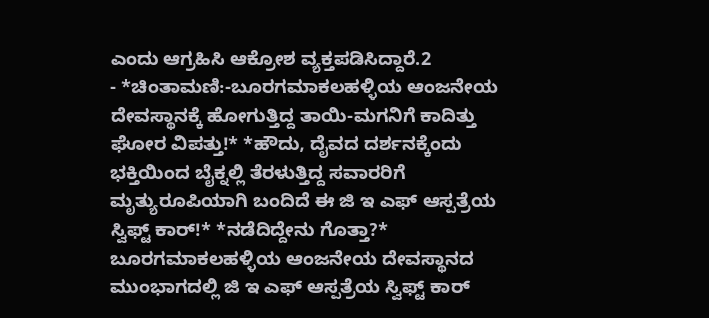ಎಂದು ಆಗ್ರಹಿಸಿ ಆಕ್ರೋಶ ವ್ಯಕ್ತಪಡಿಸಿದ್ದಾರೆ.2
- *ಚಿಂತಾಮಣಿ:-ಬೂರಗಮಾಕಲಹಳ್ಳಿಯ ಆಂಜನೇಯ ದೇವಸ್ಥಾನಕ್ಕೆ ಹೋಗುತ್ತಿದ್ದ ತಾಯಿ-ಮಗನಿಗೆ ಕಾದಿತ್ತು ಘೋರ ವಿಪತ್ತು!* *ಹೌದು, ದೈವದ ದರ್ಶನಕ್ಕೆಂದು ಭಕ್ತಿಯಿಂದ ಬೈಕ್ನಲ್ಲಿ ತೆರಳುತ್ತಿದ್ದ ಸವಾರರಿಗೆ ಮೃತ್ಯುರೂಪಿಯಾಗಿ ಬಂದಿದೆ ಈ ಜಿ ಇ ಎಫ್ ಆಸ್ಪತ್ರೆಯ ಸ್ವಿಫ್ಟ್ ಕಾರ್!* *ನಡೆದಿದ್ದೇನು ಗೊತ್ತಾ?* ಬೂರಗಮಾಕಲಹಳ್ಳಿಯ ಆಂಜನೇಯ ದೇವಸ್ಥಾನದ ಮುಂಭಾಗದಲ್ಲಿ ಜಿ ಇ ಎಫ್ ಆಸ್ಪತ್ರೆಯ ಸ್ವಿಫ್ಟ್ ಕಾರ್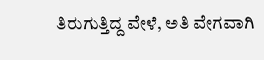ತಿರುಗುತ್ತಿದ್ದ ವೇಳೆ, ಅತಿ ವೇಗವಾಗಿ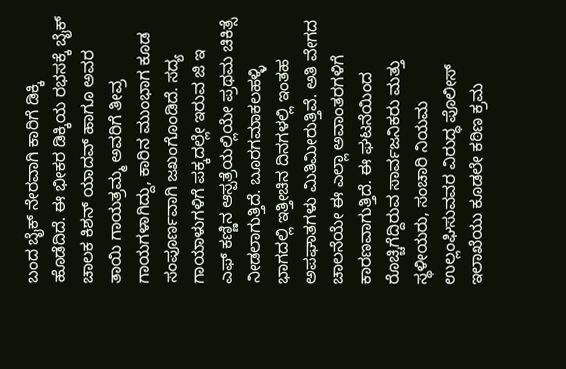ಬಂದ ಬೈಕ್ ನೇರವಾಗಿ ಕಾರಿಗೆ ಡಿಕ್ಕಿ ಹೊಡೆದಿದೆ. ಈ ಭೀಕರ ಡಿಕ್ಕಿಯ ರಭಸಕ್ಕೆ ಬೈಕ್ ಚಾಲಕ ಕಿಶನ್ ಯಾದವ್ ಹಾಗೂ ಅವರ ತಾಯಿ ಗಾಯತ್ರಮ್ಮ ಅವರಿಗೆ ತೀವ್ರ ಗಾಯಗಳಾಗಿದ್ದು, ಕಾರಿನ ಮುಂಭಾಗ ಕೂಡ ಸಂಪೂರ್ಣವಾಗಿ ಜಖಂಗೊಂಡಿದೆ. ಸದ್ಯ ಗಾಯಾಳುಗಳಿಗೆ ಪಕ್ಕದಲ್ಲೇ ಇರುವ ಜಿ ಇ ಎಫ್ ಕಣ್ಣಿನ ಆಸ್ಪತ್ರೆಯಲ್ಲಿಯೇ ಪ್ರಥಮ ಚಿಕಿತ್ಸೆ ನೀಡಲಾಗುತ್ತಿದೆ. ಬೂರಗಮಾಕಲಹಳ್ಳಿ ಭಾಗದಲ್ಲಿ ಇತ್ತೀಚಿನ ದಿನಗಳಲ್ಲಿ ಇಂತಹ ಅಪಘಾತಗಳು ಮಿತಿಮೀರುತ್ತಿವೆ. ಅತಿ ವೇಗದ ಚಾಲನೆಯೇ ಈ ಎಲ್ಲಾ ಅವಾಂತರಗಳಿಗೆ ಕಾರಣವಾಗುತ್ತಿದೆ. ಈ ಘಟನೆಯಿಂದ ರೊಚ್ಚಿಗೆದ್ದಿರುವ ಸಾರ್ವಜನಿಕರು ಮತ್ತು ಸ್ಥಳೀಯರು, ಸಂಚಾರಿ ನಿಯಮ ಉಲ್ಲಂಘಿಸುವವರ ವಿರುದ್ಧ ಪೊಲೀಸ್ ಇಲಾಖೆಯು ಕೂಡಲೇ ಕಠಿಣ ಕ್ರಮ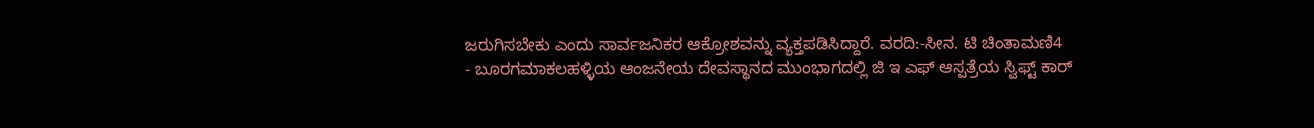ಜರುಗಿಸಬೇಕು ಎಂದು ಸಾರ್ವಜನಿಕರ ಆಕ್ರೋಶವನ್ನು ವ್ಯಕ್ತಪಡಿಸಿದ್ದಾರೆ. ವರದಿ:-ಸೀನ. ಟಿ ಚಿಂತಾಮಣಿ4
- ಬೂರಗಮಾಕಲಹಳ್ಳಿಯ ಆಂಜನೇಯ ದೇವಸ್ಥಾನದ ಮುಂಭಾಗದಲ್ಲಿ ಜಿ ಇ ಎಫ್ ಆಸ್ಪತ್ರೆಯ ಸ್ವಿಫ್ಟ್ ಕಾರ್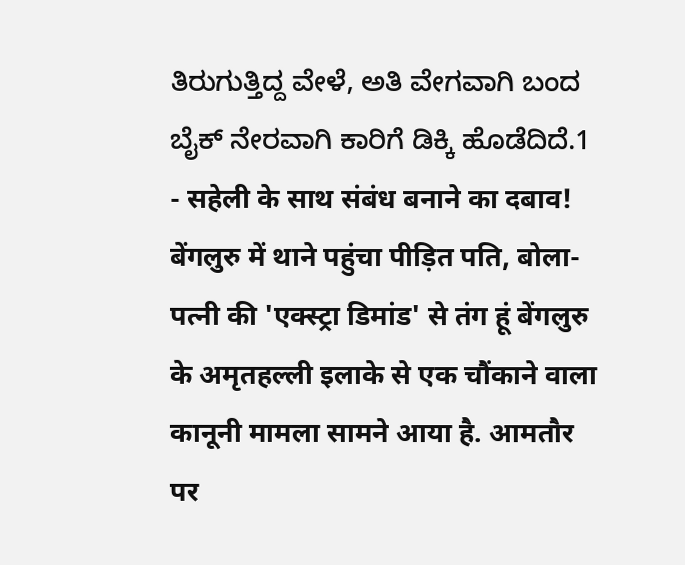ತಿರುಗುತ್ತಿದ್ದ ವೇಳೆ, ಅತಿ ವೇಗವಾಗಿ ಬಂದ ಬೈಕ್ ನೇರವಾಗಿ ಕಾರಿಗೆ ಡಿಕ್ಕಿ ಹೊಡೆದಿದೆ.1
- सहेली के साथ संबंध बनाने का दबाव! बेंगलुरु में थाने पहुंचा पीड़ित पति, बोला- पत्नी की 'एक्स्ट्रा डिमांड' से तंग हूं बेंगलुरु के अमृतहल्ली इलाके से एक चौंकाने वाला कानूनी मामला सामने आया है. आमतौर पर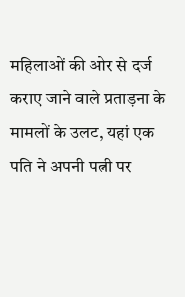महिलाओं की ओर से दर्ज कराए जाने वाले प्रताड़ना के मामलों के उलट, यहां एक पति ने अपनी पत्नी पर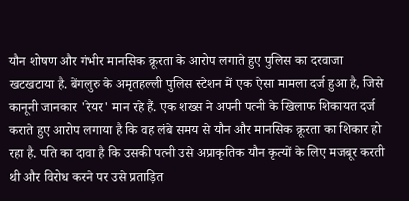यौन शोषण और गंभीर मानसिक क्रूरता के आरोप लगाते हुए पुलिस का दरवाजा खटखटाया है. बेंगलुरु के अमृतहल्ली पुलिस स्टेशन में एक ऐसा मामला दर्ज हुआ है, जिसे कानूनी जानकार 'रेयर' मान रहे हैं. एक शख्स ने अपनी पत्नी के खिलाफ शिकायत दर्ज कराते हुए आरोप लगाया है कि वह लंबे समय से यौन और मानसिक क्रूरता का शिकार हो रहा है. पति का दावा है कि उसकी पत्नी उसे अप्राकृतिक यौन कृत्यों के लिए मजबूर करती थी और विरोध करने पर उसे प्रताड़ित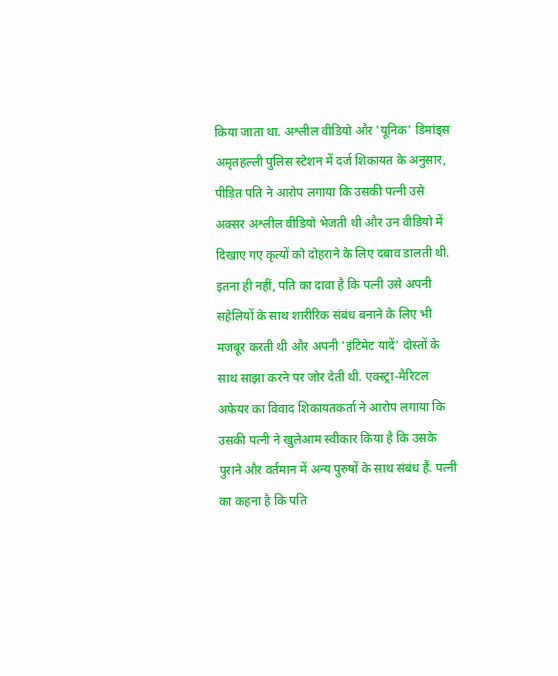किया जाता था. अश्लील वीडियो और 'यूनिक' डिमांड्स अमृतहल्ली पुलिस स्टेशन में दर्ज शिकायत के अनुसार, पीड़ित पति ने आरोप लगाया कि उसकी पत्नी उसे अक्सर अश्लील वीडियो भेजती थी और उन वीडियो में दिखाए गए कृत्यों को दोहराने के लिए दबाव डालती थी. इतना ही नहीं, पति का दावा है कि पत्नी उसे अपनी सहेलियों के साथ शारीरिक संबंध बनाने के लिए भी मजबूर करती थी और अपनी 'इंटिमेट यादें' दोस्तों के साथ साझा करने पर जोर देती थी. एक्स्ट्रा-मैरिटल अफेयर का विवाद शिकायतकर्ता ने आरोप लगाया कि उसकी पत्नी ने खुलेआम स्वीकार किया है कि उसके पुराने और वर्तमान में अन्य पुरुषों के साथ संबंध हैं. पत्नी का कहना है कि पति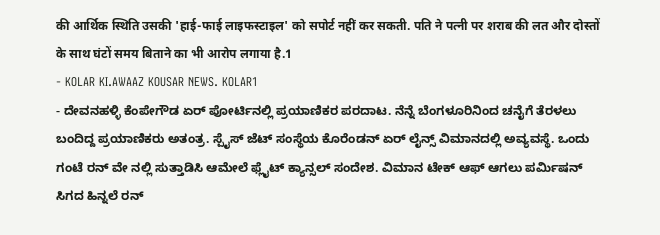की आर्थिक स्थिति उसकी 'हाई-फाई लाइफस्टाइल' को सपोर्ट नहीं कर सकती. पति ने पत्नी पर शराब की लत और दोस्तों के साथ घंटों समय बिताने का भी आरोप लगाया है.1
- KOLAR KI.AWAAZ KOUSAR NEWS. KOLAR1
- ದೇವನಹಳ್ಳಿ ಕೆಂಪೇಗೌಡ ಏರ್ ಪೋರ್ಟಿನಲ್ಲಿ ಪ್ರಯಾಣಿಕರ ಪರದಾಟ. ನೆನ್ನೆ ಬೆಂಗಳೂರಿನಿಂದ ಚನೈಗೆ ತೆರಳಲು ಬಂದಿದ್ದ ಪ್ರಯಾಣಿಕರು ಅತಂತ್ರ. ಸ್ಪೈಸ್ ಜೆಟ್ ಸಂಸ್ಥೆಯ ಕೊರೆಂಡನ್ ಏರ್ ಲೈನ್ಸ್ ವಿಮಾನದಲ್ಲಿ ಅವ್ಯವಸ್ಥೆ. ಒಂದು ಗಂಟೆ ರನ್ ವೇ ನಲ್ಲಿ ಸುತ್ತಾಡಿಸಿ ಆಮೇಲೆ ಫ್ಲೈಟ್ ಕ್ಯಾನ್ಸಲ್ ಸಂದೇಶ. ವಿಮಾನ ಟೇಕ್ ಆಫ್ ಆಗಲು ಪರ್ಮಿಷನ್ ಸಿಗದ ಹಿನ್ನಲೆ ರನ್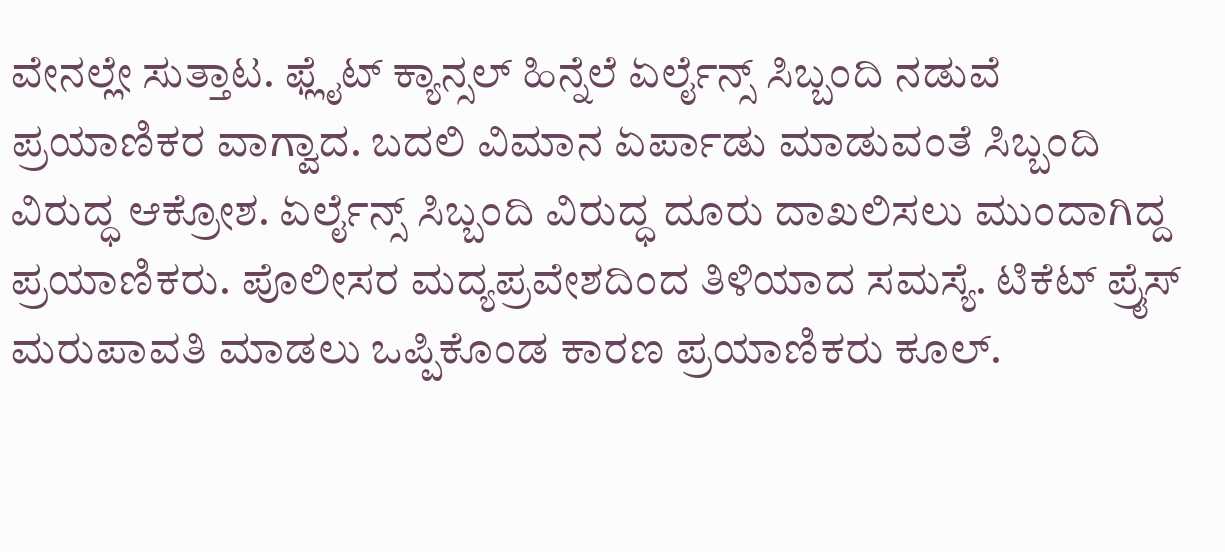ವೇನಲ್ಲೇ ಸುತ್ತಾಟ. ಫ್ಲೈಟ್ ಕ್ಯಾನ್ಸಲ್ ಹಿನ್ನೆಲೆ ಏರ್ಲೈನ್ಸ್ ಸಿಬ್ಬಂದಿ ನಡುವೆ ಪ್ರಯಾಣಿಕರ ವಾಗ್ವಾದ. ಬದಲಿ ವಿಮಾನ ಏರ್ಪಾಡು ಮಾಡುವಂತೆ ಸಿಬ್ಬಂದಿ ವಿರುದ್ಧ ಆಕ್ರೋಶ. ಏರ್ಲೈನ್ಸ್ ಸಿಬ್ಬಂದಿ ವಿರುದ್ಧ ದೂರು ದಾಖಲಿಸಲು ಮುಂದಾಗಿದ್ದ ಪ್ರಯಾಣಿಕರು. ಪೊಲೀಸರ ಮದ್ಯಪ್ರವೇಶದಿಂದ ತಿಳಿಯಾದ ಸಮಸ್ಯೆ. ಟಿಕೆಟ್ ಪ್ರೈಸ್ ಮರುಪಾವತಿ ಮಾಡಲು ಒಪ್ಪಿಕೊಂಡ ಕಾರಣ ಪ್ರಯಾಣಿಕರು ಕೂಲ್.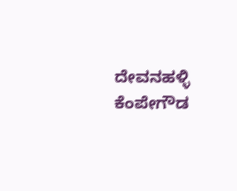ದೇವನಹಳ್ಳಿ ಕೆಂಪೇಗೌಡ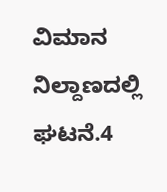ವಿಮಾನ ನಿಲ್ದಾಣದಲ್ಲಿ ಘಟನೆ.4